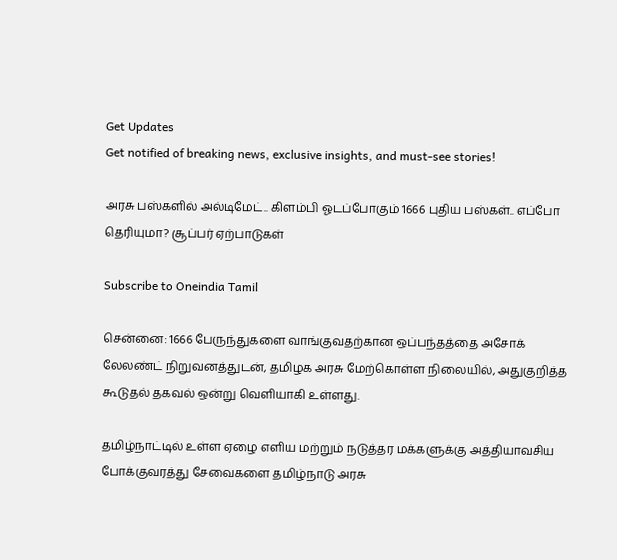Get Updates
Get notified of breaking news, exclusive insights, and must-see stories!

அரசு பஸ்களில் அல்டிமேட்.. கிளம்பி ஓடப்போகும் 1666 புதிய பஸ்கள்.. எப்போ தெரியுமா? சூப்பர் ஏற்பாடுகள்

Subscribe to Oneindia Tamil

சென்னை: 1666 பேருந்துகளை வாங்குவதற்கான ஒப்பந்தத்தை அசோக் லேலண்ட் நிறுவனத்துடன், தமிழக அரசு மேற்கொள்ள நிலையில், அதுகுறித்த கூடுதல் தகவல் ஒன்று வெளியாகி உள்ளது.

தமிழ்நாட்டில் உள்ள ஏழை எளிய மற்றும் நடுத்தர மக்களுக்கு அத்தியாவசிய போக்குவரத்து சேவைகளை தமிழ்நாடு அரசு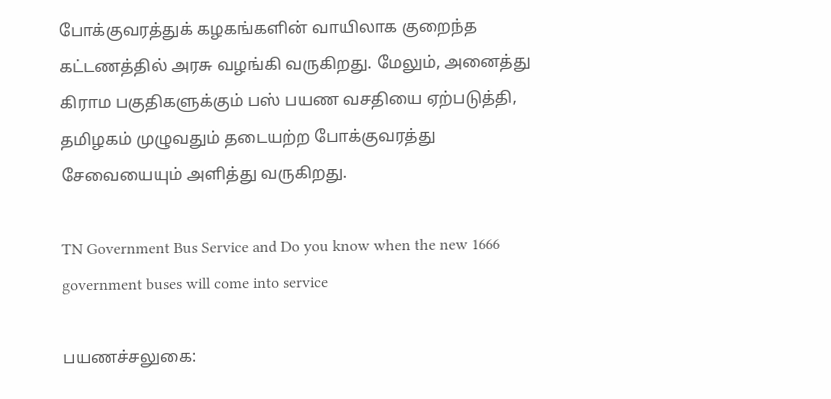போக்குவரத்துக் கழகங்களின் வாயிலாக குறைந்த கட்டணத்தில் அரசு வழங்கி வருகிறது. மேலும், அனைத்து கிராம பகுதிகளுக்கும் பஸ் பயண வசதியை ஏற்படுத்தி, தமிழகம் முழுவதும் தடையற்ற போக்குவரத்து சேவையையும் அளித்து வருகிறது.

TN Government Bus Service and Do you know when the new 1666 government buses will come into service

பயணச்சலுகை: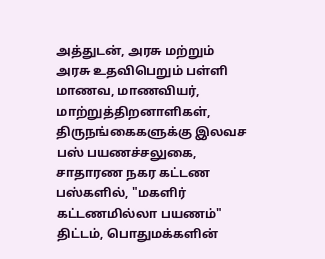அத்துடன், அரசு மற்றும் அரசு உதவிபெறும் பள்ளி மாணவ, மாணவியர், மாற்றுத்திறனாளிகள், திருநங்கைகளுக்கு இலவச பஸ் பயணச்சலுகை, சாதாரண நகர கட்டண பஸ்களில், "மகளிர் கட்டணமில்லா பயணம்" திட்டம், பொதுமக்களின்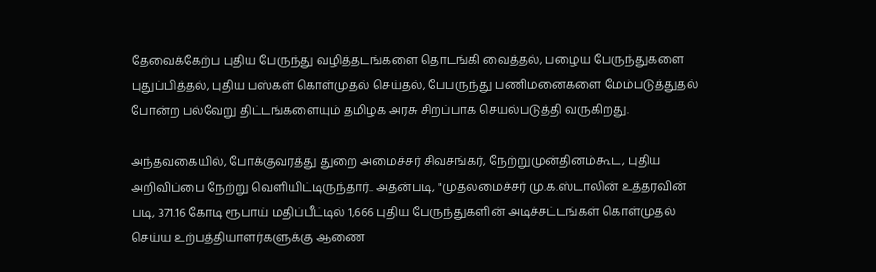தேவைக்கேற்ப புதிய பேருந்து வழித்தடங்களை தொடங்கி வைத்தல், பழைய பேருந்துகளை புதுப்பித்தல், புதிய பஸ்கள் கொள்முதல் செய்தல், பேபருந்து பணிமனைகளை மேம்படுத்துதல் போன்ற பல்வேறு திட்டங்களையும் தமிழக அரசு சிறப்பாக செயல்படுத்தி வருகிறது.

அந்தவகையில், போக்குவரத்து துறை அமைச்சர் சிவசங்கர், நேற்றுமுன்தினம்கூட, புதிய அறிவிப்பை நேற்று வெளியிட்டிருந்தார்.. அதன்படி, "முதலமைச்சர் மு.க.ஸ்டாலின் உத்தரவின் படி, 371.16 கோடி ரூபாய் மதிப்பீட்டில் 1,666 புதிய பேருந்துகளின் அடிச்சட்டங்கள் கொள்முதல் செய்ய உற்பத்தியாளர்களுக்கு ஆணை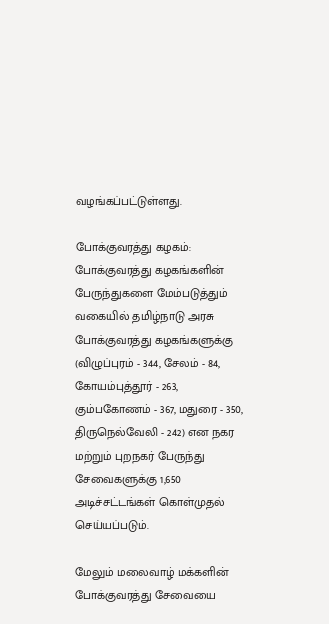வழங்கப்பட்டுள்ளது.

போக்குவரத்து கழகம்: போக்குவரத்து கழகங்களின் பேருந்துகளை மேம்படுத்தும் வகையில் தமிழ்நாடு அரசு போக்குவரத்து கழகங்களுக்கு (விழுப்புரம் - 344, சேலம் - 84, கோயம்புத்தூர் - 263, கும்பகோணம் - 367, மதுரை - 350, திருநெல்வேலி - 242) என நகர மற்றும் புறநகர் பேருந்து சேவைகளுக்கு 1,650 அடிச்சட்டங்கள் கொள்முதல் செய்யப்படும்.

மேலும் மலைவாழ் மக்களின் போக்குவரத்து சேவையை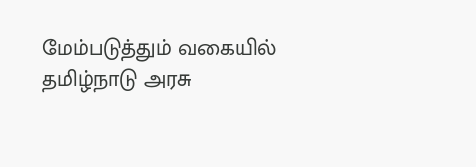மேம்படுத்தும் வகையில் தமிழ்நாடு அரசு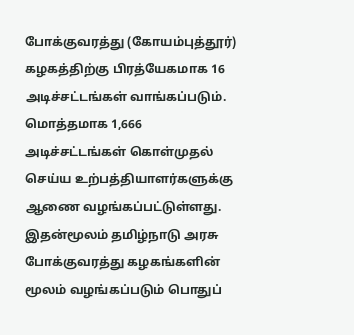போக்குவரத்து (கோயம்புத்தூர்) கழகத்திற்கு பிரத்யேகமாக 16 அடிச்சட்டங்கள் வாங்கப்படும். மொத்தமாக 1,666 அடிச்சட்டங்கள் கொள்முதல் செய்ய உற்பத்தியாளர்களுக்கு ஆணை வழங்கப்பட்டுள்ளது. இதன்மூலம் தமிழ்நாடு அரசு போக்குவரத்து கழகங்களின் மூலம் வழங்கப்படும் பொதுப்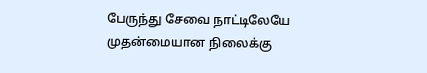பேருந்து சேவை நாட்டிலேயே முதன்மையான நிலைக்கு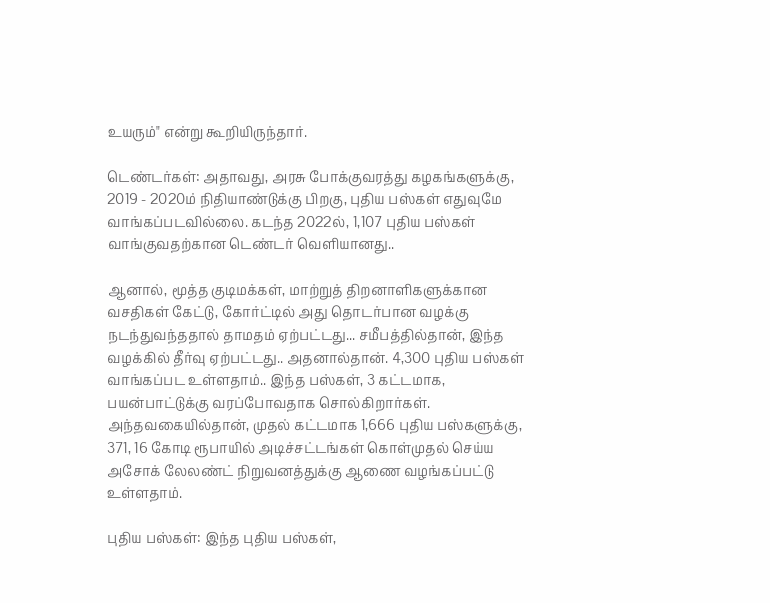உயரும்" என்று கூறியிருந்தார்.

டெண்டர்கள்: அதாவது, அரசு போக்குவரத்து கழகங்களுக்கு, 2019 - 2020ம் நிதியாண்டுக்கு பிறகு, புதிய பஸ்கள் எதுவுமே வாங்கப்படவில்லை. கடந்த 2022ல், 1,107 புதிய பஸ்கள் வாங்குவதற்கான டெண்டர் வெளியானது..

ஆனால், மூத்த குடிமக்கள், மாற்றுத் திறனாளிகளுக்கான வசதிகள் கேட்டு, கோர்ட்டில் அது தொடர்பான வழக்கு நடந்துவந்ததால் தாமதம் ஏற்பட்டது... சமீபத்தில்தான், இந்த வழக்கில் தீர்வு ஏற்பட்டது.. அதனால்தான். 4,300 புதிய பஸ்கள் வாங்கப்பட உள்ளதாம்.. இந்த பஸ்கள், 3 கட்டமாக, பயன்பாட்டுக்கு வரப்போவதாக சொல்கிறார்கள். அந்தவகையில்தான், முதல் கட்டமாக 1,666 புதிய பஸ்களுக்கு, 371, 16 கோடி ரூபாயில் அடிச்சட்டங்கள் கொள்முதல் செய்ய அசோக் லேலண்ட் நிறுவனத்துக்கு ஆணை வழங்கப்பட்டு உள்ளதாம்.

புதிய பஸ்கள்: இந்த புதிய பஸ்கள்,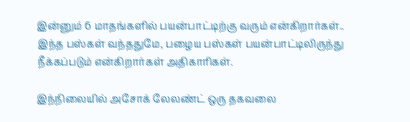இன்னும் 6 மாதங்களில் பயன்பாட்டிற்கு வரும் என்கிறார்கள்.. இந்த பஸ்கள் வந்ததுமே, பழைய பஸ்கள் பயன்பாட்டிலிருந்து நீக்கப்படும் என்கிறார்கள் அதிகாரிகள்.

இந்நிலையில் அசோக் லேலண்ட் ஒரு தகவலை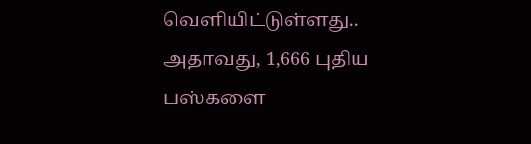வெளியிட்டுள்ளது.. அதாவது, 1,666 புதிய பஸ்களை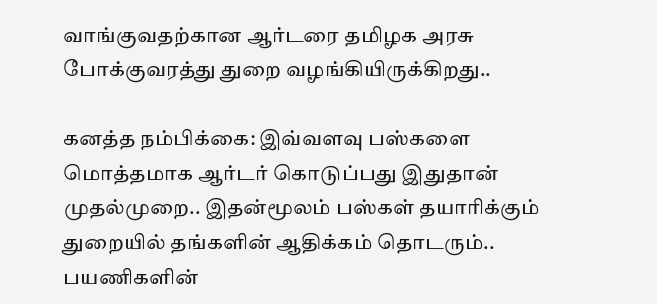வாங்குவதற்கான ஆர்டரை தமிழக அரசு போக்குவரத்து துறை வழங்கியிருக்கிறது..

கனத்த நம்பிக்கை: இவ்வளவு பஸ்களை மொத்தமாக ஆர்டர் கொடுப்பது இதுதான் முதல்முறை.. இதன்மூலம் பஸ்கள் தயாரிக்கும் துறையில் தங்களின் ஆதிக்கம் தொடரும்.. பயணிகளின்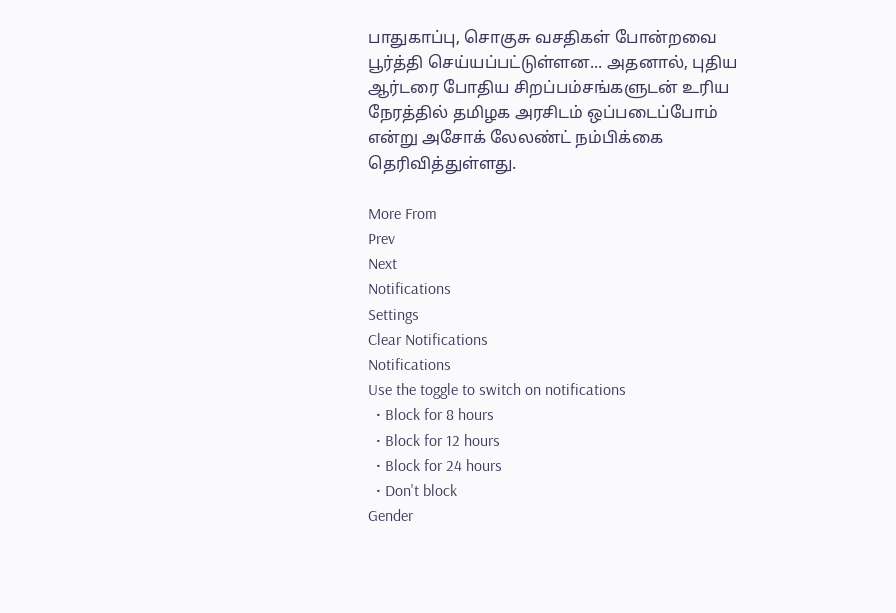பாதுகாப்பு, சொகுசு வசதிகள் போன்றவை பூர்த்தி செய்யப்பட்டுள்ளன... அதனால், புதிய ஆர்டரை போதிய சிறப்பம்சங்களுடன் உரிய நேரத்தில் தமிழக அரசிடம் ஒப்படைப்போம் என்று அசோக் லேலண்ட் நம்பிக்கை தெரிவித்துள்ளது.

More From
Prev
Next
Notifications
Settings
Clear Notifications
Notifications
Use the toggle to switch on notifications
  • Block for 8 hours
  • Block for 12 hours
  • Block for 24 hours
  • Don't block
Gender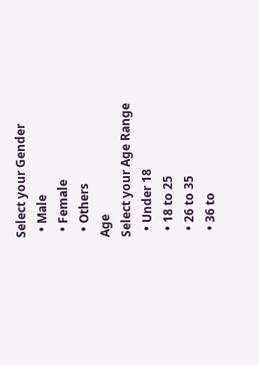Select your Gender
  • Male
  • Female
  • Others
Age
Select your Age Range
  • Under 18
  • 18 to 25
  • 26 to 35
  • 36 to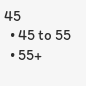45
  • 45 to 55
  • 55+